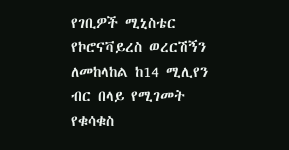የገቢዎች ሚኒስቴር የኮሮናቫይረስ ወረርሽኝን ለመከላከል ከ14 ሚሊየን ብር በላይ የሚገመት የቁሳቁስ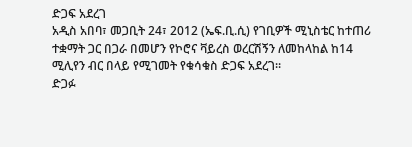ድጋፍ አደረገ
አዲስ አበባ፣ መጋቢት 24፣ 2012 (ኤፍ.ቢ.ሲ) የገቢዎች ሚኒስቴር ከተጠሪ ተቋማት ጋር በጋራ በመሆን የኮሮና ቫይረስ ወረርሽኝን ለመከላከል ከ14 ሚሊየን ብር በላይ የሚገመት የቁሳቁስ ድጋፍ አደረገ።
ድጋፉ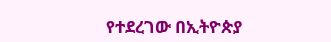የተደረገው በኢትዮጵያ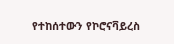የተከሰተውን የኮሮናቫይረስ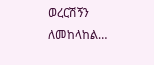ወረርሽኝን ለመከላከል…